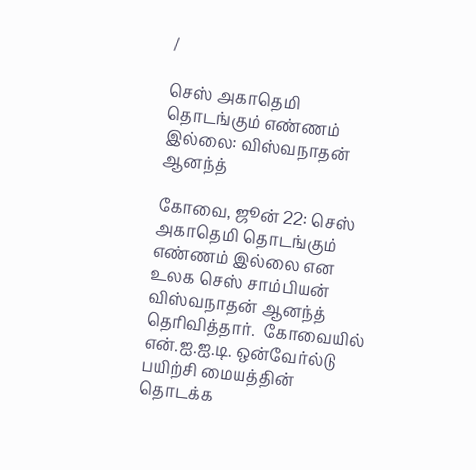/

செஸ் அகாதெமி தொடங்கும் எண்ணம் இல்லை: விஸ்வநாதன் ஆனந்த்

கோவை, ஜூன் 22: செஸ் அகாதெமி தொடங்கும் எண்ணம் இல்லை என உலக செஸ் சாம்பியன் விஸ்வநாதன் ஆனந்த் தெரிவித்தார்.  கோவையில் என்.ஐ.ஐ.டி. ஒன்வேர்ல்டு பயிற்சி மையத்தின் தொடக்க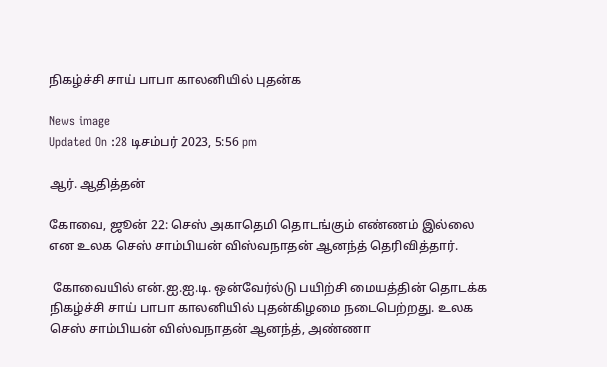நிகழ்ச்சி சாய் பாபா காலனியில் புதன்க

News image
Updated On :28 டிசம்பர் 2023, 5:56 pm

ஆர். ஆதித்தன்

கோவை, ஜூன் 22: செஸ் அகாதெமி தொடங்கும் எண்ணம் இல்லை என உலக செஸ் சாம்பியன் விஸ்வநாதன் ஆனந்த் தெரிவித்தார்.

 கோவையில் என்.ஐ.ஐ.டி. ஒன்வேர்ல்டு பயிற்சி மையத்தின் தொடக்க நிகழ்ச்சி சாய் பாபா காலனியில் புதன்கிழமை நடைபெற்றது. உலக செஸ் சாம்பியன் விஸ்வநாதன் ஆனந்த், அண்ணா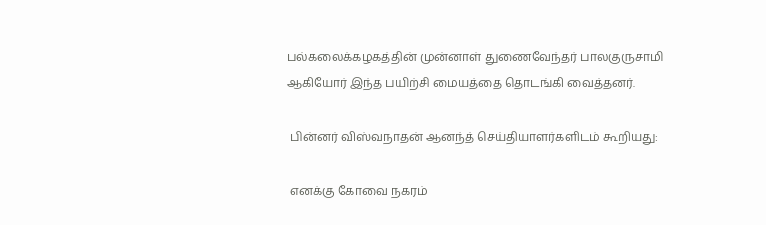பல்கலைக்கழகத்தின் முன்னாள் துணைவேந்தர் பாலகுருசாமி ஆகியோர் இந்த பயிற்சி மையத்தை தொடங்கி வைத்தனர்.

 பின்னர் விஸ்வநாதன் ஆனந்த் செய்தியாளர்களிடம் கூறியது:

 எனக்கு கோவை நகரம்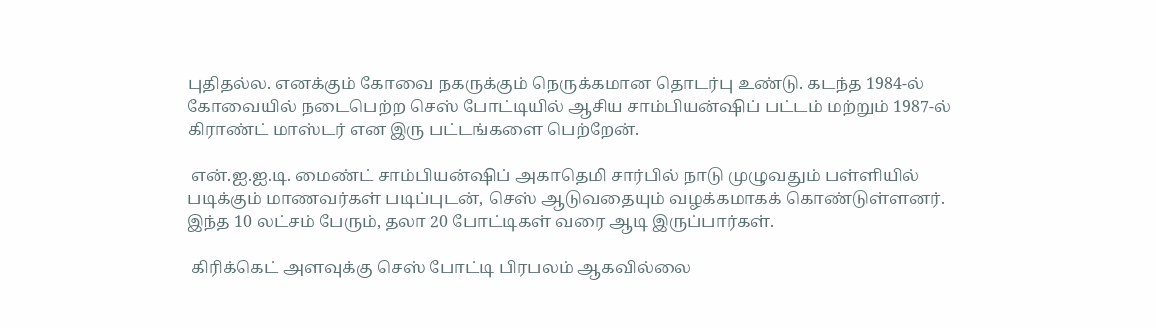புதிதல்ல. எனக்கும் கோவை நகருக்கும் நெருக்கமான தொடர்பு உண்டு. கடந்த 1984-ல் கோவையில் நடைபெற்ற செஸ் போட்டியில் ஆசிய சாம்பியன்ஷிப் பட்டம் மற்றும் 1987-ல் கிராண்ட் மாஸ்டர் என இரு பட்டங்களை பெற்றேன்.

 என்.ஐ.ஐ.டி. மைண்ட் சாம்பியன்ஷிப் அகாதெமி சார்பில் நாடு முழுவதும் பள்ளியில் படிக்கும் மாணவர்கள் படிப்புடன், செஸ் ஆடுவதையும் வழக்கமாகக் கொண்டுள்ளனர். இந்த 10 லட்சம் பேரும், தலா 20 போட்டிகள் வரை ஆடி இருப்பார்கள்.

 கிரிக்கெட் அளவுக்கு செஸ் போட்டி பிரபலம் ஆகவில்லை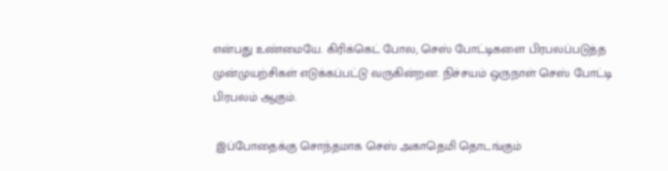என்பது உண்மையே. கிரிக்கெட் போல, செஸ் போட்டிகளை பிரபலப்படுத்த முன்முயற்சிகள் எடுக்கப்பட்டு வருகின்றன. நிச்சயம் ஒருநாள் செஸ் போட்டி பிரபலம் ஆகும்.

 இப்போதைக்கு சொந்தமாக செஸ் அகாதெமி தொடங்கும்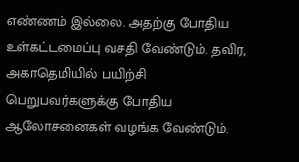எண்ணம் இல்லை. அதற்கு போதிய உள்கட்டமைப்பு வசதி வேண்டும். தவிர, அகாதெமியில் பயிற்சி பெறுபவர்களுக்கு போதிய ஆலோசனைகள் வழங்க வேண்டும்.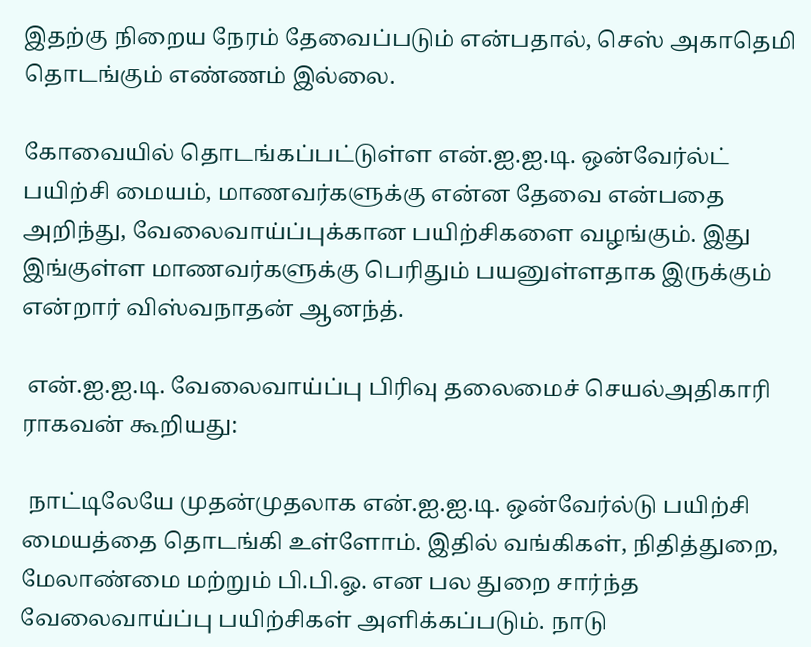இதற்கு நிறைய நேரம் தேவைப்படும் என்பதால், செஸ் அகாதெமி தொடங்கும் எண்ணம் இல்லை.

கோவையில் தொடங்கப்பட்டுள்ள என்.ஐ.ஐ.டி. ஒன்வேர்ல்ட் பயிற்சி மையம், மாணவர்களுக்கு என்ன தேவை என்பதை அறிந்து, வேலைவாய்ப்புக்கான பயிற்சிகளை வழங்கும். இது இங்குள்ள மாணவர்களுக்கு பெரிதும் பயனுள்ளதாக இருக்கும் என்றார் விஸ்வநாதன் ஆனந்த்.

 என்.ஐ.ஐ.டி. வேலைவாய்ப்பு பிரிவு தலைமைச் செயல்அதிகாரி ராகவன் கூறியது:

 நாட்டிலேயே முதன்முதலாக என்.ஐ.ஐ.டி. ஒன்வேர்ல்டு பயிற்சி மையத்தை தொடங்கி உள்ளோம். இதில் வங்கிகள், நிதித்துறை, மேலாண்மை மற்றும் பி.பி.ஓ. என பல துறை சார்ந்த வேலைவாய்ப்பு பயிற்சிகள் அளிக்கப்படும். நாடு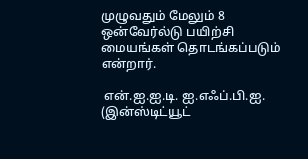முழுவதும் மேலும் 8 ஒன்வேர்ல்டு பயிற்சி மையங்கள் தொடங்கப்படும் என்றார்.

 என்.ஐ.ஐ.டி. ஐ.எஃப்.பி.ஐ. (இன்ஸ்டிட்யூட்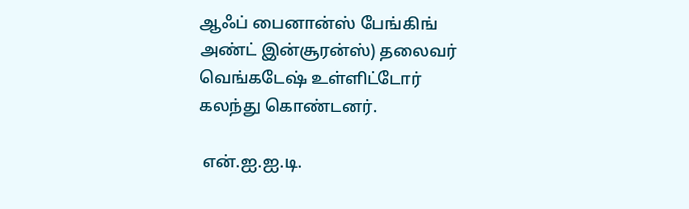ஆஃப் பைனான்ஸ் பேங்கிங் அண்ட் இன்சூரன்ஸ்) தலைவர் வெங்கடேஷ் உள்ளிட்டோர் கலந்து கொண்டனர்.

 என்.ஐ.ஐ.டி.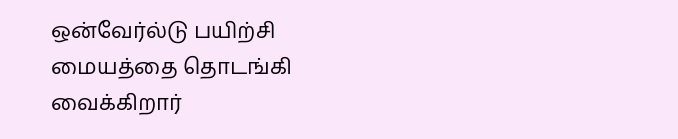ஒன்வேர்ல்டு பயிற்சி மையத்தை தொடங்கி வைக்கிறார்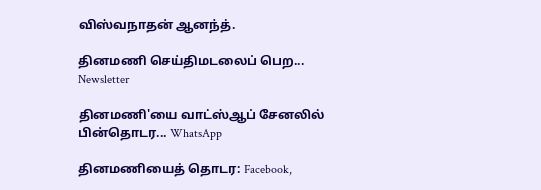விஸ்வநாதன் ஆனந்த்.

தினமணி செய்திமடலைப் பெற... Newsletter

தினமணி'யை வாட்ஸ்ஆப் சேனலில் பின்தொடர... WhatsApp

தினமணியைத் தொடர: Facebook,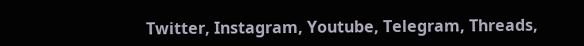Twitter, Instagram, Youtube, Telegram, Threads,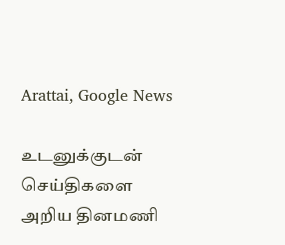Arattai, Google News

உடனுக்குடன் செய்திகளை அறிய தினமணி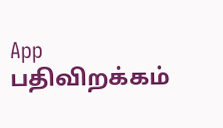App பதிவிறக்கம்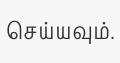செய்யவும்.